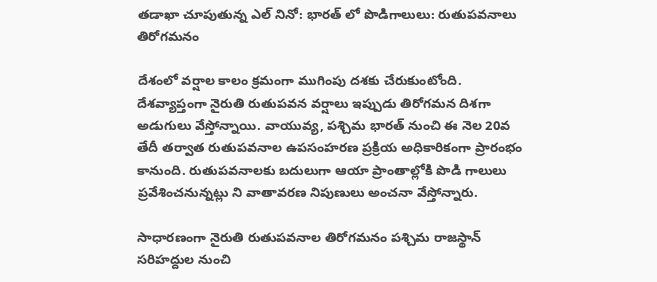తడాఖా చూపుతున్న ఎల్ నినో: భారత్ లో పొడిగాలులు: రుతుపవనాలు తిరోగమనం

దేశంలో వర్షాల కాలం క్రమంగా ముగింపు దశకు చేరుకుంటోంది. దేశవ్యాప్తంగా నైరుతి రుతుపవన వర్షాలు ఇప్పుడు తిరోగమన దిశగా అడుగులు వేస్తోన్నాయి. వాయువ్య, పశ్చిమ భారత్ నుంచి ఈ నెల 20వ తేదీ తర్వాత రుతుపవనాల ఉపసంహరణ ప్రక్రియ అధికారికంగా ప్రారంభం కానుంది. రుతుపవనాలకు బదులుగా ఆయా ప్రాంతాల్లోకి పొడి గాలులు ప్రవేశించనున్నట్లు ని వాతావరణ నిపుణులు అంచనా వేస్తోన్నారు.

సాధారణంగా నైరుతి రుతుపవనాల తిరోగమనం పశ్చిమ రాజస్థాన్ సరిహద్దుల నుంచి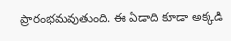ప్రారంభమవుతుంది. ఈ ఏడాది కూడా అక్కడి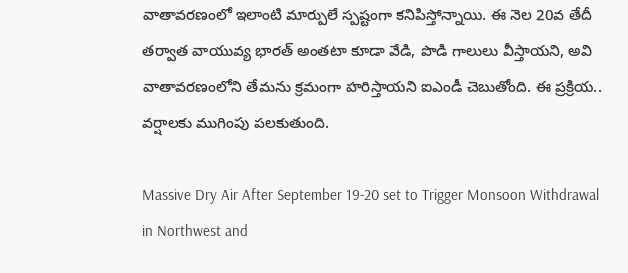వాతావరణంలో ఇలాంటి మార్పులే స్పష్టంగా కనిపిస్తోన్నాయి. ఈ నెల 20వ తేదీ తర్వాత వాయువ్య భారత్ అంతటా కూడా వేడి, పొడి గాలులు వీస్తాయని, అవి వాతావరణంలోని తేమను క్రమంగా హరిస్తాయని ఐఎండీ చెబుతోంది. ఈ ప్రక్రియ.. వర్షాలకు ముగింపు పలకుతుంది.

Massive Dry Air After September 19-20 set to Trigger Monsoon Withdrawal in Northwest and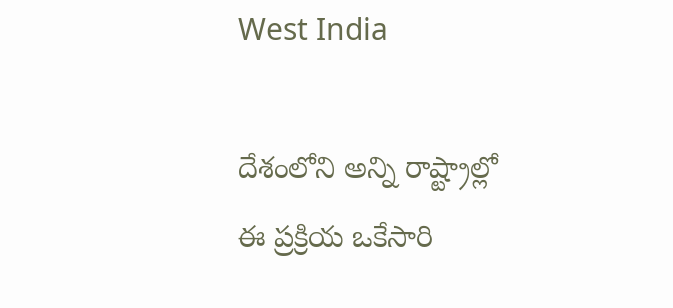West India

దేశంలోని అన్ని రాష్ట్రాల్లో ఈ ప్రక్రియ ఒకేసారి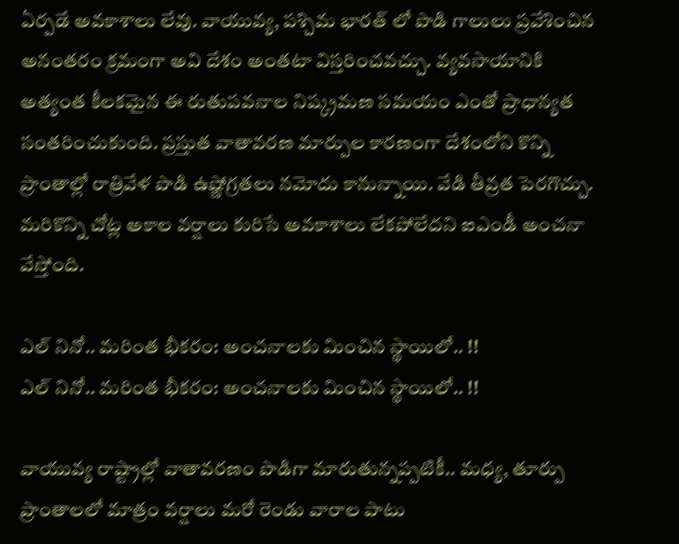ఏర్పడే అవకాశాలు లేవు. వాయువ్య, పశ్చిమ భారత్ లో పొడి గాలులు ప్రవేశించిన అనంతరం క్రమంగా అవి దేశం అంతటా విస్తరించవచ్చు. వ్యవసాయానికి అత్యంత కీలకమైన ఈ రుతుపవనాల నిష్క్రమణ సమయం ఎంతో ప్రాధాన్యత సంతరించుకుంది. ప్రస్తుత వాతావరణ మార్పుల కారణంగా దేశంలోని కొన్ని ప్రాంతాల్లో రాత్రివేళ పొడి ఉష్ణోగ్రతలు నమోదు కానున్నాయి. వేడి తీవ్రత పెరగొచ్చు. మరికొన్ని చోట్ల అకాల వర్షాలు కురిసే అవకాశాలు లేకపోలేదని ఐఎండీ అంచనా వేస్తోంది.

ఎల్ నినో.. మరింత భీకరం: అంచనాలకు మించిన స్థాయిలో.. !!
ఎల్ నినో.. మరింత భీకరం: అంచనాలకు మించిన స్థాయిలో.. !!

వాయువ్య రాష్ట్రాల్లో వాతావరణం పొడిగా మారుతున్నప్పటికీ.. మధ్య, తూర్పు ప్రాంతాలలో మాత్రం వర్షాలు మరో రెండు వారాల పాటు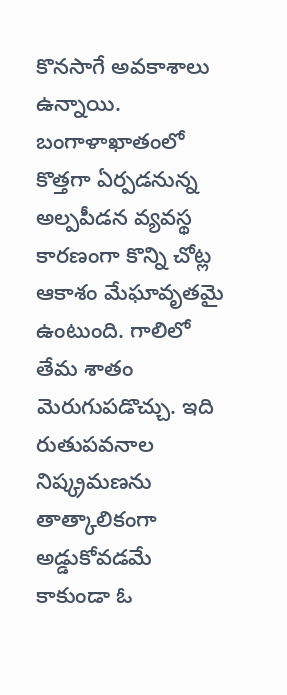కొనసాగే అవకాశాలు ఉన్నాయి. బంగాళాఖాతంలో కొత్తగా ఏర్పడనున్న అల్పపీడన వ్యవస్థ కారణంగా కొన్ని చోట్ల ఆకాశం మేఘావృతమై ఉంటుంది. గాలిలో తేమ శాతం మెరుగుపడొచ్చు. ఇది రుతుపవనాల నిష్క్రమణను తాత్కాలికంగా అడ్డుకోవడమే కాకుండా ఓ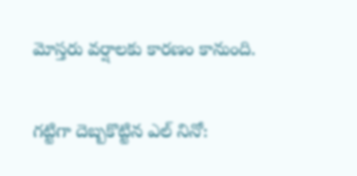మోస్తరు వర్షాలకు కారణం కానుంది.

గట్టిగా దెబ్బకొట్టిన ఎల్ నినో: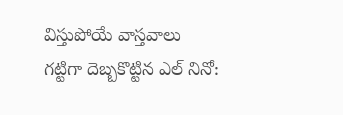విస్తుపోయే వాస్తవాలు
గట్టిగా దెబ్బకొట్టిన ఎల్ నినో: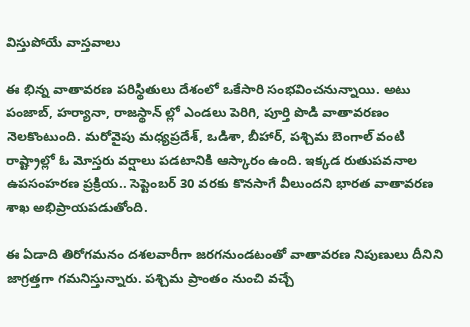విస్తుపోయే వాస్తవాలు

ఈ భిన్న వాతావరణ పరిస్థితులు దేశంలో ఒకేసారి సంభవించనున్నాయి. అటు పంజాబ్, హర్యానా, రాజస్థాన్ ల్లో ఎండలు పెరిగి, పూర్తి పొడి వాతావరణం నెలకొంటుంది. మరోవైపు మధ్యప్రదేశ్, ఒడిశా, బీహార్, పశ్చిమ బెంగాల్ వంటి రాష్ట్రాల్లో ఓ మోస్తరు వర్షాలు పడటానికి ఆస్కారం ఉంది. ఇక్కడ రుతుపవనాల ఉపసంహరణ ప్రక్రియ.. సెప్టెంబర్ 30 వరకు కొనసాగే వీలుందని భారత వాతావరణ శాఖ అభిప్రాయపడుతోంది.

ఈ ఏడాది తిరోగమనం దశలవారీగా జరగనుండటంతో వాతావరణ నిపుణులు దీనిని జాగ్రత్తగా గమనిస్తున్నారు. పశ్చిమ ప్రాంతం నుంచి వచ్చే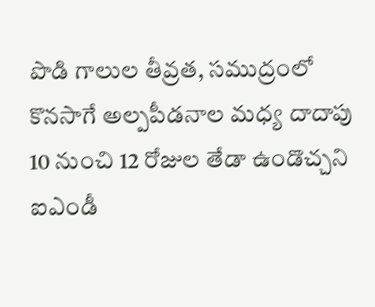పొడి గాలుల తీవ్రత, సముద్రంలో కొనసాగే అల్పపీడనాల మధ్య దాదాపు 10 నుంచి 12 రోజుల తేడా ఉండొచ్చని ఐఎండీ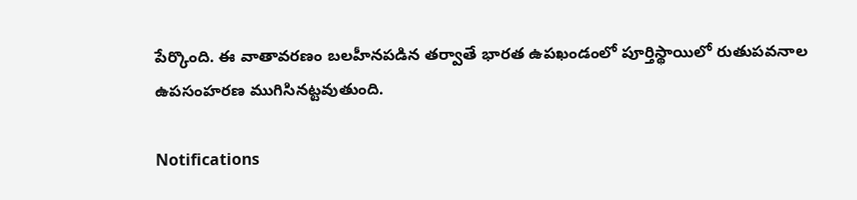పేర్కొంది. ఈ వాతావరణం బలహీనపడిన తర్వాతే భారత ఉపఖండంలో పూర్తిస్థాయిలో రుతుపవనాల ఉపసంహరణ ముగిసినట్టవుతుంది.

Notifications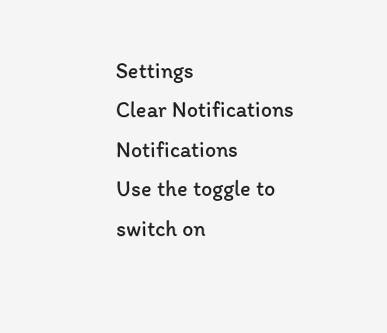Settings
Clear Notifications
Notifications
Use the toggle to switch on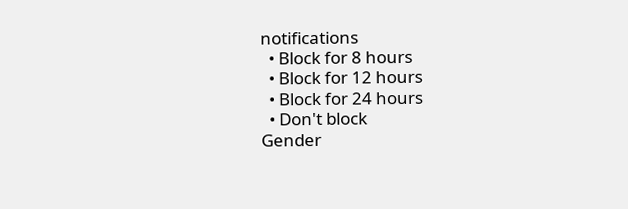notifications
  • Block for 8 hours
  • Block for 12 hours
  • Block for 24 hours
  • Don't block
Gender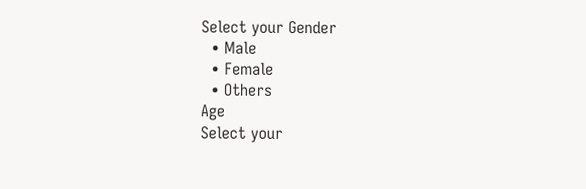Select your Gender
  • Male
  • Female
  • Others
Age
Select your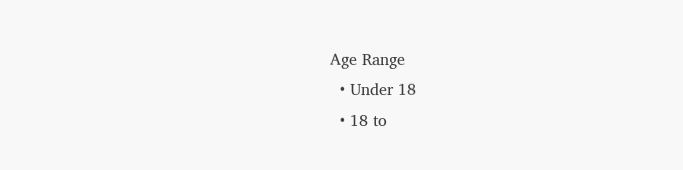Age Range
  • Under 18
  • 18 to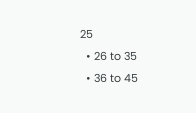25
  • 26 to 35
  • 36 to 45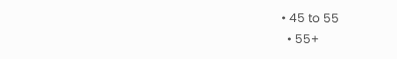• 45 to 55
  • 55+